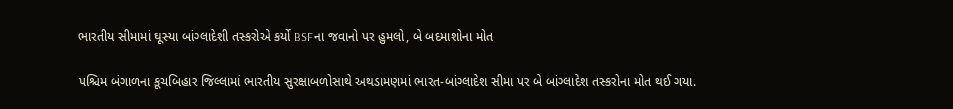ભારતીય સીમામાં ઘૂસ્યા બાંગ્લાદેશી તસ્કરોએ કર્યો BSFના જવાનો પર હુમલો, બે બદમાશોના મોત

પશ્ચિમ બંગાળના કૂચબિહાર જિલ્લામાં ભારતીય સુરક્ષાબળોસાથે અથડામણમાં ભારત-બાંગ્લાદેશ સીમા પર બે બાંગ્લાદેશ તસ્કરોના મોત થઈ ગયા.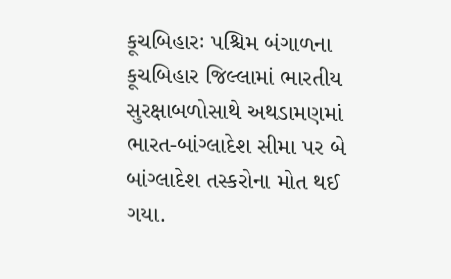કૂચબિહારઃ પશ્ચિમ બંગાળના કૂચબિહાર જિલ્લામાં ભારતીય સુરક્ષાબળોસાથે અથડામણમાં ભારત-બાંગ્લાદેશ સીમા પર બે બાંગ્લાદેશ તસ્કરોના મોત થઈ ગયા.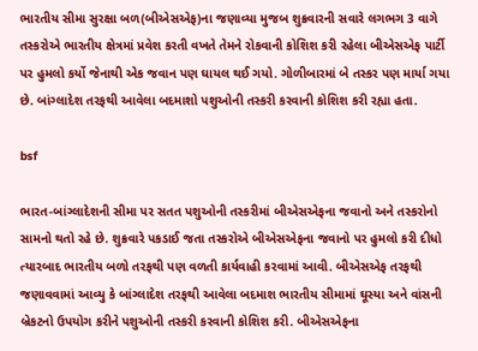ભારતીય સીમા સુરક્ષા બળ(બીએસએફ)ના જણાવ્યા મુજબ શુક્રવારની સવારે લગભગ 3 વાગે તસ્કરોએ ભારતીય ક્ષેત્રમાં પ્રવેશ કરતી વખતે તેમને રોકવાની કોશિશ કરી રહેલા બીએસએફ પાર્ટી પર હુમલો કર્યો જેનાથી એક જવાન પણ ઘાયલ થઈ ગયો. ગોળીબારમાં બે તસ્કર પણ માર્યા ગયા છે. બાંગ્લાદેશ તરફથી આવેલા બદમાશો પશુઓની તસ્કરી કરવાની કોશિશ કરી રહ્યા હતા.

bsf

ભારત-બાંગ્લાદેશની સીમા પર સતત પશુઓની તસ્કરીમાં બીએસએફના જવાનો અને તસ્કરોનો સામનો થતો રહે છે. શુક્રવારે પકડાઈ જતા તસ્કરોએ બીએસએફના જવાનો પર હુમલો કરી દીધો ત્યારબાદ ભારતીય બળો તરફથી પણ વળતી કાર્યવાહી કરવામાં આવી. બીએસએફ તરફથી જણાવવામાં આવ્યુ કે બાંગ્લાદેશ તરફથી આવેલા બદમાશ ભારતીય સીમામાં ઘૂસ્યા અને વાંસની બ્રેકટનો ઉપયોગ કરીને પશુઓની તસ્કરી કરવાની કોશિશ કરી. બીએસએફના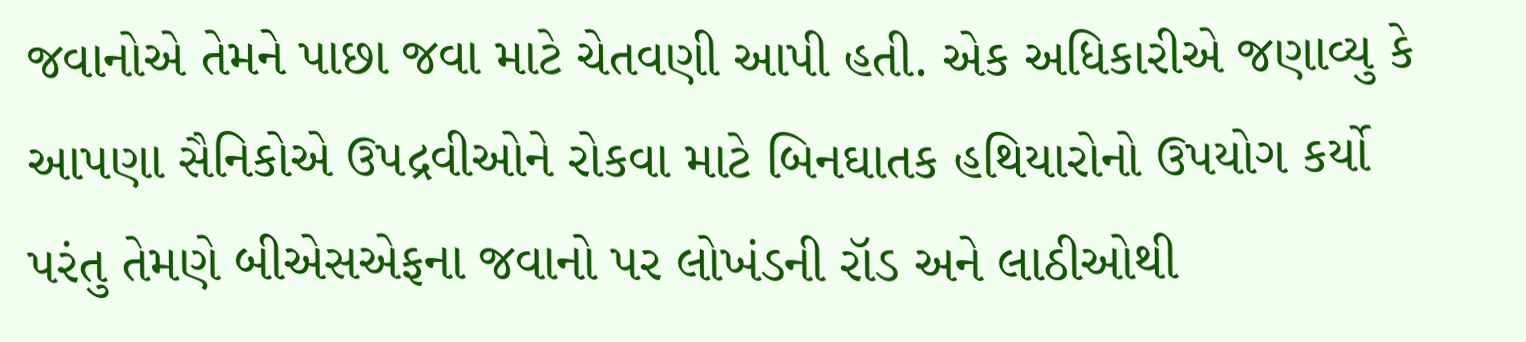જવાનોએ તેમને પાછા જવા માટે ચેતવણી આપી હતી. એક અધિકારીએ જણાવ્યુ કે આપણા સૈનિકોએ ઉપદ્રવીઓને રોકવા માટે બિનઘાતક હથિયારોનો ઉપયોગ કર્યો પરંતુ તેમણે બીએસએફના જવાનો પર લોખંડની રૉડ અને લાઠીઓથી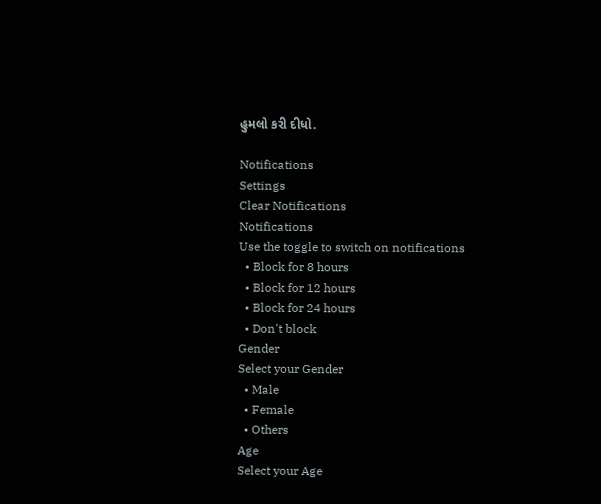હુમલો કરી દીધો.

Notifications
Settings
Clear Notifications
Notifications
Use the toggle to switch on notifications
  • Block for 8 hours
  • Block for 12 hours
  • Block for 24 hours
  • Don't block
Gender
Select your Gender
  • Male
  • Female
  • Others
Age
Select your Age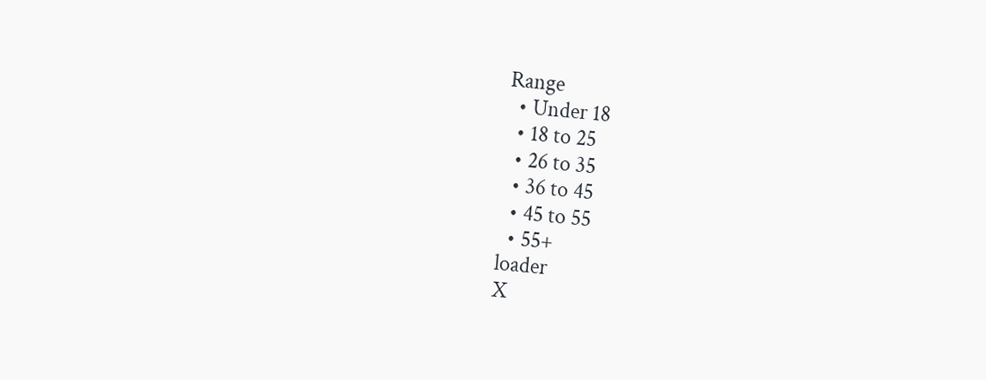Range
  • Under 18
  • 18 to 25
  • 26 to 35
  • 36 to 45
  • 45 to 55
  • 55+
loader
X